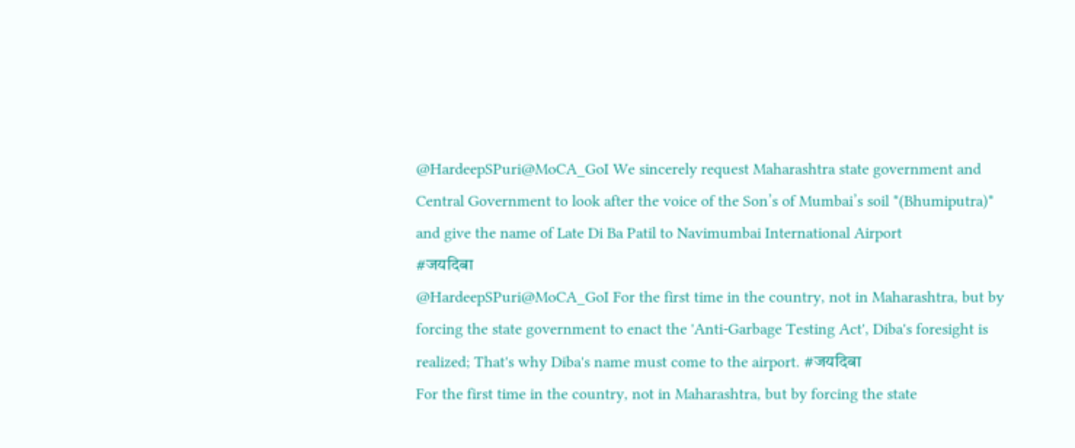@HardeepSPuri@MoCA_GoI We sincerely request Maharashtra state government and Central Government to look after the voice of the Son’s of Mumbai’s soil *(Bhumiputra)* and give the name of Late Di Ba Patil to Navimumbai International Airport
#जयदिबा
@HardeepSPuri@MoCA_GoI For the first time in the country, not in Maharashtra, but by forcing the state government to enact the 'Anti-Garbage Testing Act', Diba's foresight is realized; That's why Diba's name must come to the airport. #जयदिबा
For the first time in the country, not in Maharashtra, but by forcing the state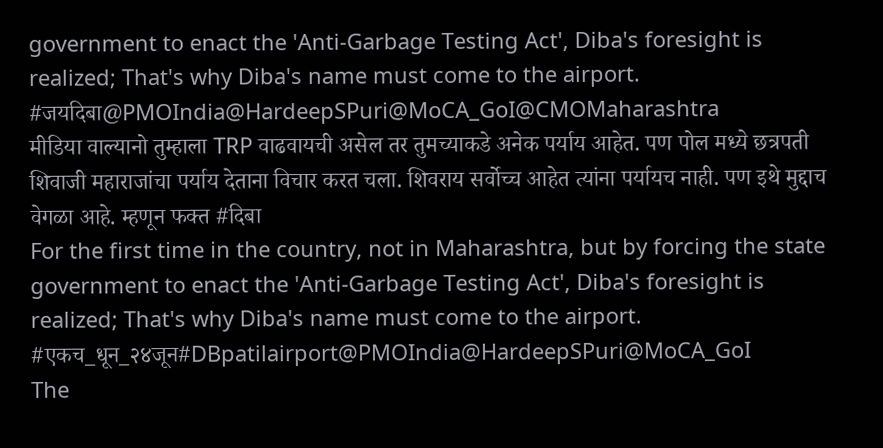government to enact the 'Anti-Garbage Testing Act', Diba's foresight is realized; That's why Diba's name must come to the airport. #जयदिबा@PMOIndia@HardeepSPuri@MoCA_GoI@CMOMaharashtra
मीडिया वाल्यानो तुम्हाला TRP वाढवायची असेल तर तुमच्याकडे अनेक पर्याय आहेत. पण पोल मध्ये छत्रपती शिवाजी महाराजांचा पर्याय देताना विचार करत चला. शिवराय सर्वोच्च आहेत त्यांना पर्यायच नाही. पण इथे मुद्दाच वेगळा आहे. म्हणून फक्त #दिबा
For the first time in the country, not in Maharashtra, but by forcing the state government to enact the 'Anti-Garbage Testing Act', Diba's foresight is realized; That's why Diba's name must come to the airport. #एकच_धून_२४जून#DBpatilairport@PMOIndia@HardeepSPuri@MoCA_GoI
The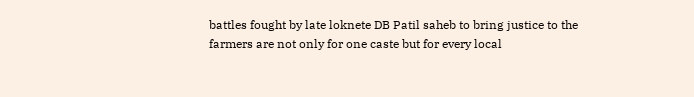battles fought by late loknete DB Patil saheb to bring justice to the farmers are not only for one caste but for every local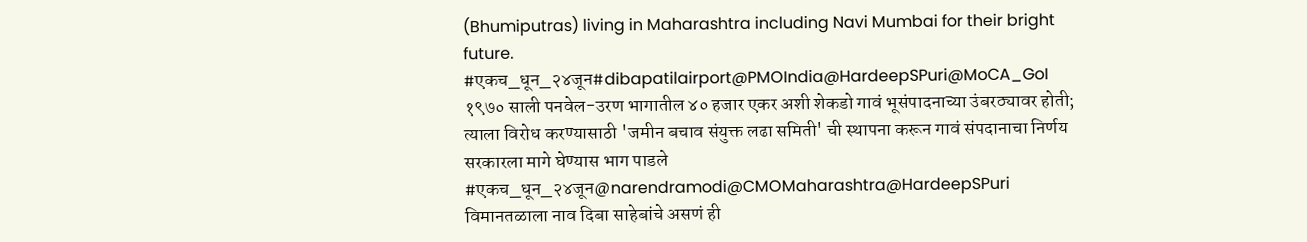(Bhumiputras) living in Maharashtra including Navi Mumbai for their bright future.
#एकच_धून_२४जून#dibapatilairport@PMOIndia@HardeepSPuri@MoCA_GoI
१९७० साली पनवेल-उरण भागातील ४० हजार एकर अशी शेकडो गावं भूसंपादनाच्या उंबरठ्यावर होती; त्याला विरोध करण्यासाठी 'जमीन बचाव संयुक्त लढा समिती' ची स्थापना करून गावं संपदानाचा निर्णय सरकारला मागे घेण्यास भाग पाडले #एकच_धून_२४जून@narendramodi@CMOMaharashtra@HardeepSPuri
विमानतळाला नाव दिबा साहेबांचे असणं ही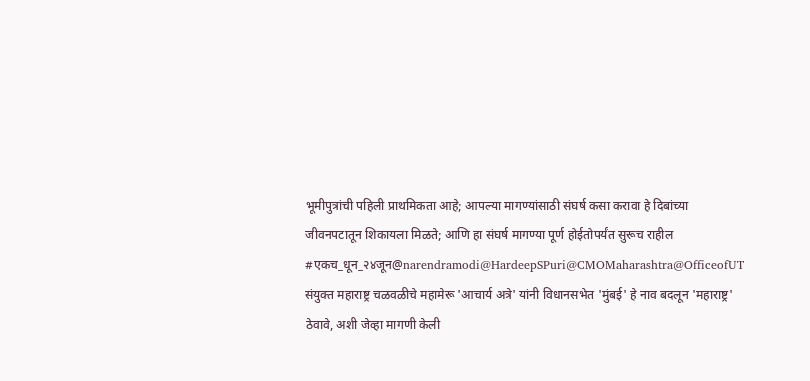भूमीपुत्रांची पहिली प्राथमिकता आहे; आपल्या मागण्यांसाठी संघर्ष कसा करावा हे दिबांच्या जीवनपटातून शिकायला मिळते; आणि हा संघर्ष मागण्या पूर्ण होईतोपर्यंत सुरूच राहील #एकच_धून_२४जून@narendramodi@HardeepSPuri@CMOMaharashtra@OfficeofUT
संयुक्त महाराष्ट्र चळवळीचे महामेरू 'आचार्य अत्रे' यांनी विधानसभेत 'मुंबई' हे नाव बदलून 'महाराष्ट्र' ठेवावे, अशी जेव्हा मागणी केली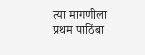त्या मागणीला प्रथम पाठिंबा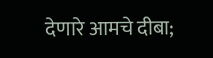देणारे आमचे दीबा;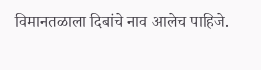विमानतळाला दिबांचे नाव आलेच पाहिजे.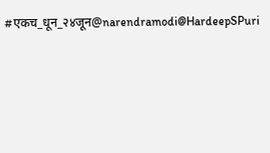#एकच_धून_२४जून@narendramodi@HardeepSPuri